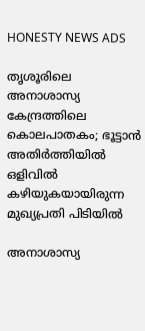HONESTY NEWS ADS

തൃശൂരിലെ അനാശാസ്യ കേന്ദ്രത്തിലെ കൊലപാതകം; ഭൂട്ടാൻ അതിർത്തിയിൽ ഒളിവിൽ കഴിയുകയായിരുന്ന മുഖ്യപ്രതി പിടിയിൽ

അനാശാസ്യ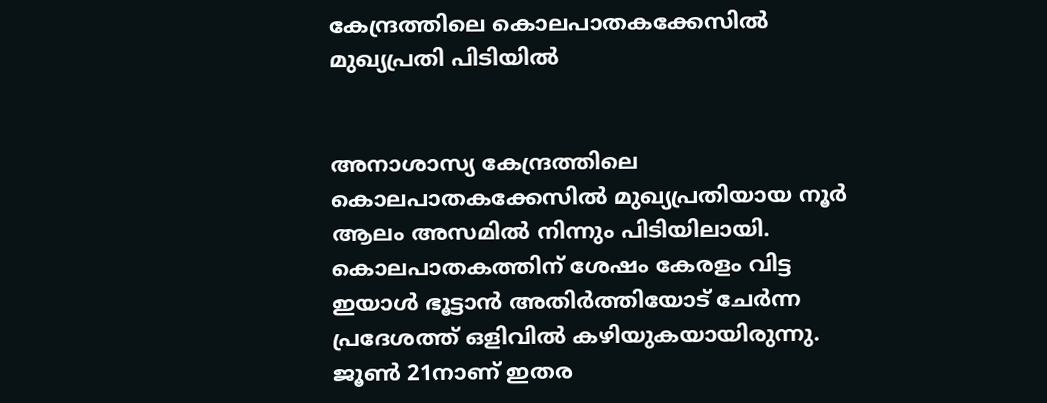കേന്ദ്രത്തിലെ കൊലപാതകക്കേസില്‍ മുഖ്യപ്രതി പിടിയിൽ


അനാശാസ്യ കേന്ദ്രത്തിലെ കൊലപാതകക്കേസില്‍ മുഖ്യപ്രതിയായ നൂര്‍ ആലം അസമില്‍ നിന്നും പിടിയിലായി. കൊലപാതകത്തിന് ശേഷം കേരളം വിട്ട ഇയാള്‍ ഭൂട്ടാന്‍ അതിര്‍ത്തിയോട് ചേര്‍ന്ന പ്രദേശത്ത് ഒളിവില്‍ കഴിയുകയായിരുന്നു. ജൂണ്‍ 21നാണ് ഇതര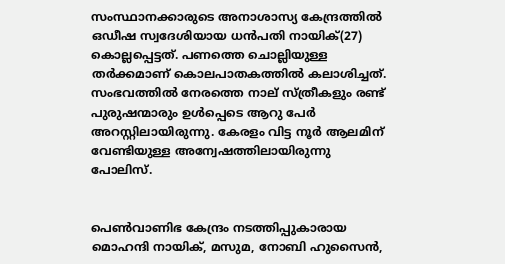സംസ്ഥാനക്കാരുടെ അനാശാസ്യ കേന്ദ്രത്തില്‍ ഒഡീഷ സ്വദേശിയായ ധന്‍പതി നായിക്(27) കൊല്ലപ്പെട്ടത്. പണത്തെ ചൊല്ലിയുള്ള തര്‍ക്കമാണ് കൊലപാതകത്തില്‍ കലാശിച്ചത്. സംഭവത്തില്‍ നേരത്തെ നാല് സ്ത്രീകളും രണ്ട് പുരുഷന്മാരും ഉള്‍പ്പെടെ ആറു പേര്‍ അറസ്റ്റിലായിരുന്നു. കേരളം വിട്ട നൂര്‍ ആലമിന് വേണ്ടിയുള്ള അന്വേഷത്തിലായിരുന്നു പോലിസ്.


പെണ്‍വാണിഭ കേന്ദ്രം നടത്തിപ്പുകാരായ മൊഹന്ദി നായിക്, മസുമ, നോബി ഹുസൈന്‍,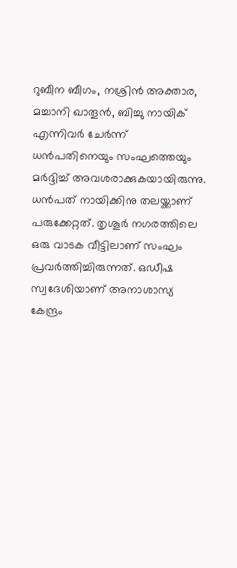റുബീന ബീഗം, നശ്രിന്‍ അക്താര, മച്ചാനി ഖാതൂന്‍, ബിച്ചു നായിക് എന്നിവര്‍ ചേര്‍ന്ന് ധന്‍പതിനെയും സംഘത്തെയും മര്‍ദ്ദിച്ച് അവശരാക്കുകയായിരുന്നു. ധന്‍പത് നായിക്കിനു തലയ്ക്കാണ് പരുക്കേറ്റത്. തൃശൂര്‍ നഗരത്തിലെ ഒരു വാടക വീട്ടിലാണ് സംഘം പ്രവര്‍ത്തിച്ചിരുന്നത്. ഒഡീഷ സ്വദേശിയാണ് അനാശാസ്യ കേന്ദ്രം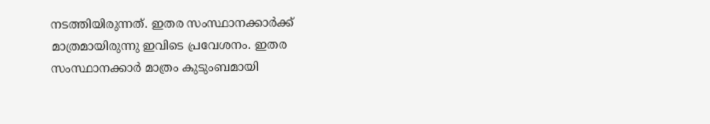നടത്തിയിരുന്നത്. ഇതര സംസ്ഥാനക്കാര്‍ക്ക് മാത്രമായിരുന്നു ഇവിടെ പ്രവേശനം. ഇതര സംസ്ഥാനക്കാര്‍ മാത്രം കുടുംബമായി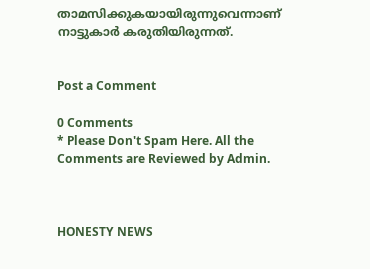താമസിക്കുകയായിരുന്നുവെന്നാണ് നാട്ടുകാര്‍ കരുതിയിരുന്നത്.


Post a Comment

0 Comments
* Please Don't Spam Here. All the Comments are Reviewed by Admin.



HONESTY NEWS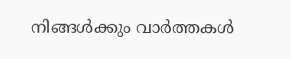നിങ്ങൾക്കും വാർത്തകൾ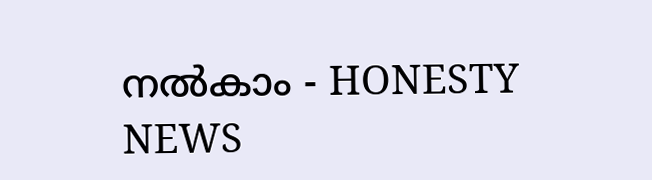നൽകാം - HONESTY NEWS